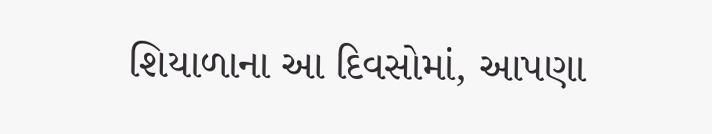શિયાળાના આ દિવસોમાં, આપણા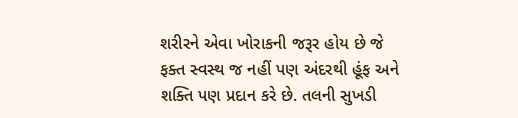શરીરને એવા ખોરાકની જરૂર હોય છે જે ફક્ત સ્વસ્થ જ નહીં પણ અંદરથી હૂંફ અને શક્તિ પણ પ્રદાન કરે છે. તલની સુખડી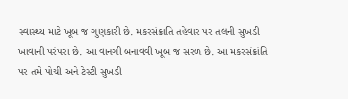સ્વાસ્થ્ય માટે ખૂબ જ ગુણકારી છે. મકરસંક્રાતિ તહેવાર પર તલની સુખડી ખાવાની પરંપરા છે. આ વાનગી બનાવવી ખૂબ જ સરળ છે. આ મકરસંક્રાંતિ પર તમે પોચી અને ટેસ્ટી સુખડી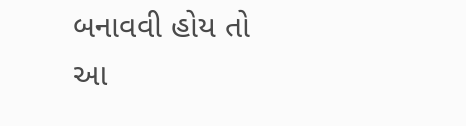બનાવવી હોય તો આ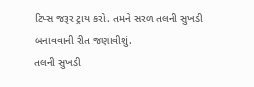ટિપ્સ જરૂર ટ્રાય કરો. તમને સરળ તલની સુખડી બનાવવાની રીત જણાવીશું.
તલની સુખડી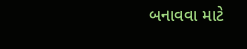બનાવવા માટે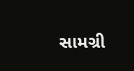સામગ્રી